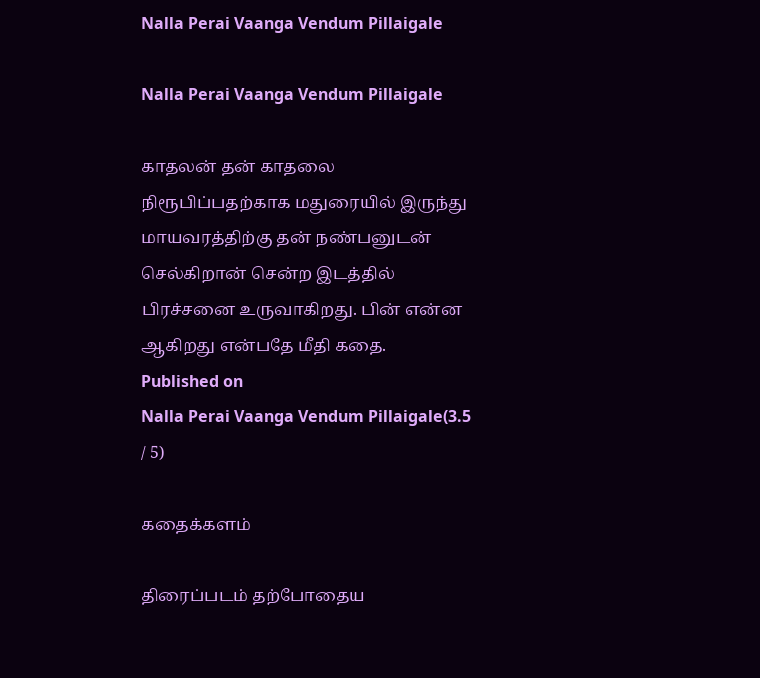Nalla Perai Vaanga Vendum Pillaigale

Nalla Perai Vaanga Vendum Pillaigale

காதலன் தன் காதலை நிரூபிப்பதற்காக மதுரையில் இருந்து மாயவரத்திற்கு தன் நண்பனுடன் செல்கிறான் சென்ற இடத்தில் பிரச்சனை உருவாகிறது. பின் என்ன ஆகிறது என்பதே மீதி கதை.
Published on
Nalla Perai Vaanga Vendum Pillaigale(3.5 / 5)

கதைக்களம்

திரைப்படம் தற்போதைய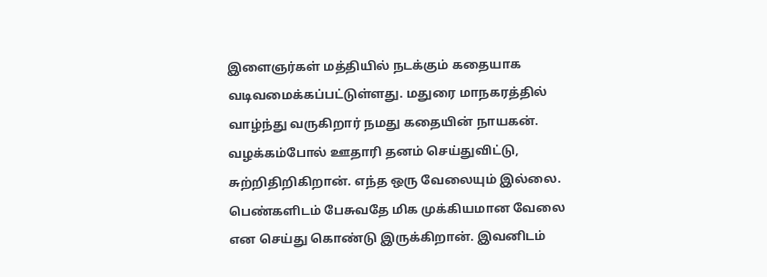இளைஞர்கள் மத்தியில் நடக்கும் கதையாக வடிவமைக்கப்பட்டுள்ளது. மதுரை மாநகரத்தில் வாழ்ந்து வருகிறார் நமது கதையின் நாயகன். வழக்கம்போல் ஊதாரி தனம் செய்துவிட்டு, சுற்றிதிறிகிறான். எந்த ஒரு வேலையும் இல்லை. பெண்களிடம் பேசுவதே மிக முக்கியமான வேலை என செய்து கொண்டு இருக்கிறான். இவனிடம்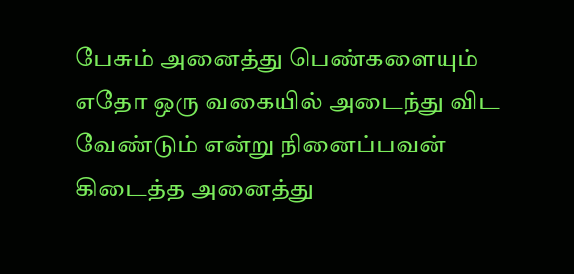பேசும் அனைத்து பெண்களையும் எதோ ஒரு வகையில் அடைந்து விட வேண்டும் என்று நினைப்பவன் கிடைத்த அனைத்து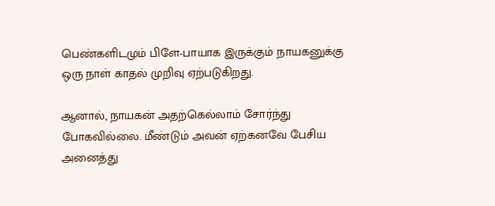பெண்களிடமும் பிளே-பாயாக இருக்கும் நாயகனுக்கு ஒரு நாள் காதல் முறிவு ஏற்படுகிறது.

ஆனால், நாயகன் அதற்கெல்லாம் சோர்ந்து போகவில்லை. மீண்டும் அவன் ஏற்கனவே பேசிய அனைத்து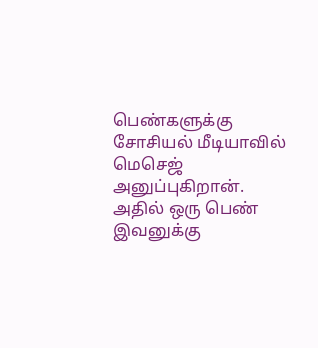பெண்களுக்கு சோசியல் மீடியாவில்  மெசெஜ் அனுப்புகிறான். அதில் ஒரு பெண் இவனுக்கு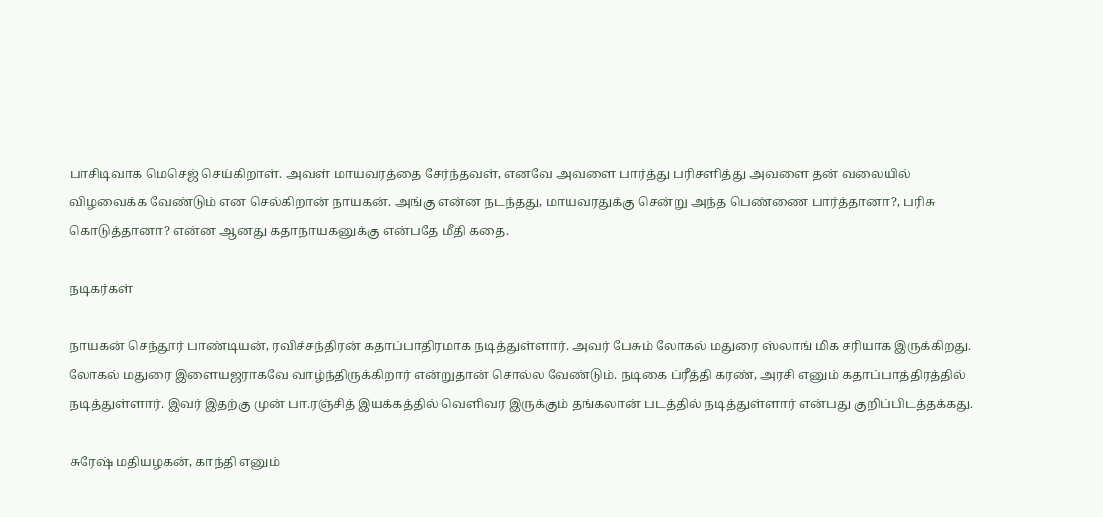பாசிடிவாக மெசெஜ் செய்கிறாள். அவள் மாயவரத்தை சேர்ந்தவள், எனவே அவளை பார்த்து பரிசளித்து அவளை தன் வலையில் விழவைக்க வேண்டும் என செல்கிறான் நாயகன். அங்கு என்ன நடந்தது, மாயவரதுக்கு சென்று அந்த பெண்ணை பார்த்தானா?, பரிசு கொடுத்தானா? என்ன ஆனது கதாநாயகனுக்கு என்பதே மீதி கதை.

நடிகர்கள்

நாயகன் செந்தூர் பாண்டியன், ரவிச்சந்திரன் கதாப்பாதிரமாக நடித்துள்ளார். அவர் பேசும் லோகல் மதுரை ஸ்லாங் மிக சரியாக இருக்கிறது. லோகல் மதுரை இளையஜராகவே வாழ்ந்திருக்கிறார் என்றுதான் சொல்ல வேண்டும். நடிகை ப்ரீத்தி கரண், அரசி எனும் கதாப்பாத்திரத்தில் நடித்துள்ளார். இவர் இதற்கு முன் பா.ரஞ்சித் இயக்கத்தில் வெளிவர இருக்கும் தங்கலான் படத்தில் நடித்துள்ளார் என்பது குறிப்பிடத்தக்கது.

சுரேஷ் மதியழகன், காந்தி எனும்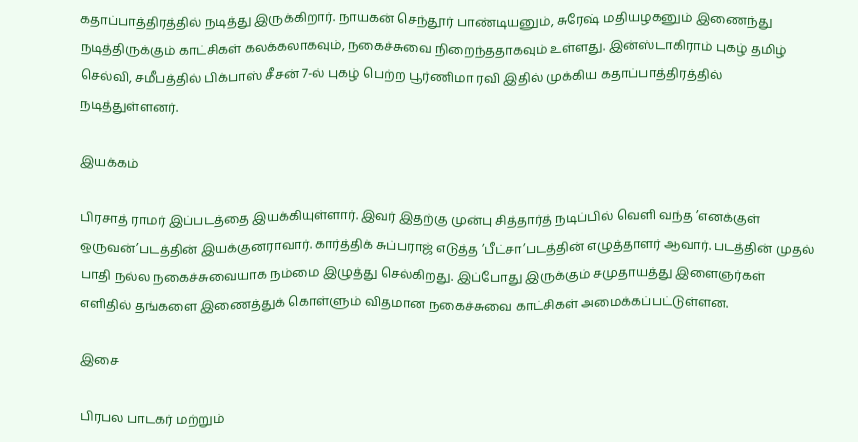கதாப்பாத்திரத்தில் நடித்து இருக்கிறார். நாயகன் செந்தூர் பாண்டியனும், சுரேஷ் மதியழகனும் இணைந்து நடித்திருக்கும் காட்சிகள் கலக்கலாகவும், நகைச்சுவை நிறைந்ததாகவும் உள்ளது. இன்ஸ்டாகிராம் புகழ் தமிழ் செல்வி, சமீபத்தில் பிக்பாஸ் சீசன் 7-ல் புகழ் பெற்ற பூர்ணிமா ரவி இதில் முக்கிய கதாப்பாத்திரத்தில் நடித்துள்ளனர்.

இயக்கம்

பிரசாத் ராமர் இப்படத்தை இயக்கியுள்ளார். இவர் இதற்கு முன்பு சித்தார்த் நடிப்பில் வெளி வந்த ’எனக்குள் ஒருவன்’படத்தின் இயக்குனராவார். கார்த்திக் சுப்பராஜ் எடுத்த ’பீட்சா’படத்தின் எழுத்தாளர் ஆவார். படத்தின் முதல் பாதி நல்ல நகைச்சுவையாக நம்மை இழுத்து செல்கிறது. இப்போது இருக்கும் சமுதாயத்து இளைஞர்கள் எளிதில் தங்களை இணைத்துக் கொள்ளும் விதமான நகைச்சுவை காட்சிகள் அமைக்கப்பட்டுள்ளன.

இசை

பிரபல பாடகர் மற்றும்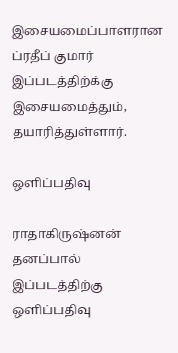இசையமைப்பாளரான ப்ரதீப் குமார் இப்படத்திற்க்கு இசையமைத்தும், தயாரித்துள்ளார்.

ஒளிப்பதிவு

ராதாகிருஷ்னன் தனப்பால் இப்படத்திற்கு ஒளிப்பதிவு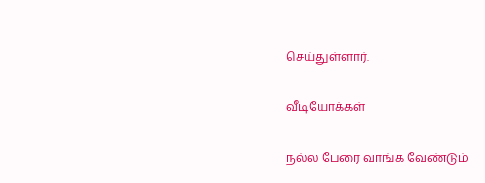செய்துள்ளார்.

வீடியோக்கள்

நல்ல பேரை வாங்க வேண்டும்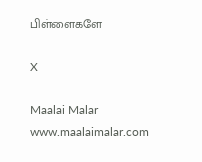பிள்ளைகளே

X

Maalai Malar
www.maalaimalar.com